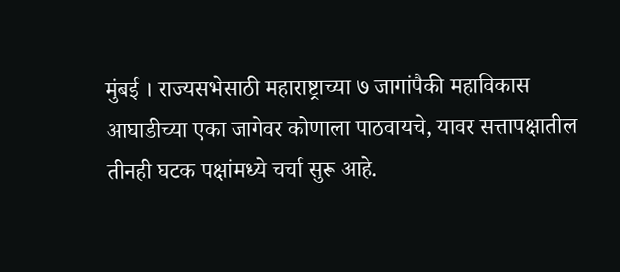मुंबई । राज्यसभेसाठी महाराष्ट्राच्या ७ जागांपैकी महाविकास आघाडीच्या एका जागेवर कोणाला पाठवायचे, यावर सत्तापक्षातील तीनही घटक पक्षांमध्ये चर्चा सुरू आहे.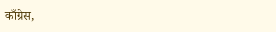काँग्रेस,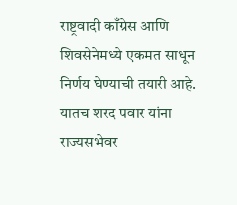राष्ट्रवादी काँग्रेस आणि शिवसेनेमध्ये एकमत साधून निर्णय घेण्याची तयारी आहे. यातच शरद पवार यांना राज्यसभेवर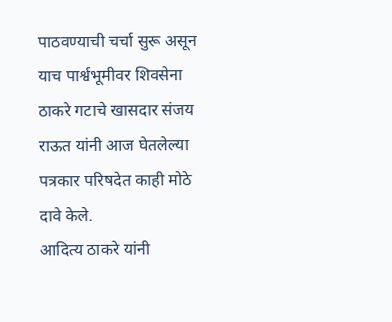पाठवण्याची चर्चा सुरू असून याच पार्श्वभूमीवर शिवसेना ठाकरे गटाचे खासदार संजय राऊत यांनी आज घेतलेल्या पत्रकार परिषदेत काही मोठे दावे केले.
आदित्य ठाकरे यांनी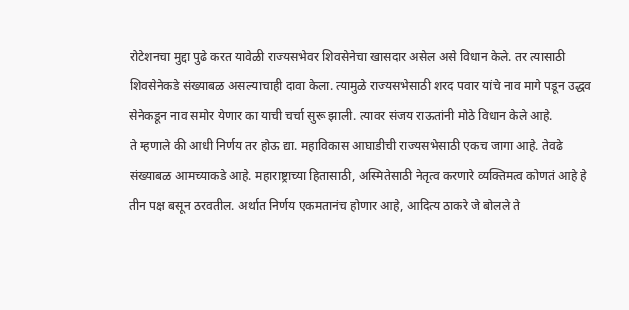रोटेशनचा मुद्दा पुढे करत यावेळी राज्यसभेवर शिवसेनेचा खासदार असेल असे विधान केले. तर त्यासाठी शिवसेनेकडे संख्याबळ असल्याचाही दावा केला. त्यामुळे राज्यसभेसाठी शरद पवार यांचे नाव मागे पडून उद्धव सेनेकडून नाव समोर येणार का याची चर्चा सुरू झाली. त्यावर संजय राऊतांनी मोठे विधान केले आहे.
ते म्हणाले की आधी निर्णय तर होऊ द्या. महाविकास आघाडीची राज्यसभेसाठी एकच जागा आहे. तेवढे संख्याबळ आमच्याकडे आहे. महाराष्ट्राच्या हितासाठी, अस्मितेसाठी नेतृत्व करणारे व्यक्तिमत्व कोणतं आहे हे तीन पक्ष बसून ठरवतील. अर्थात निर्णय एकमतानंच होणार आहे, आदित्य ठाकरे जे बोलले ते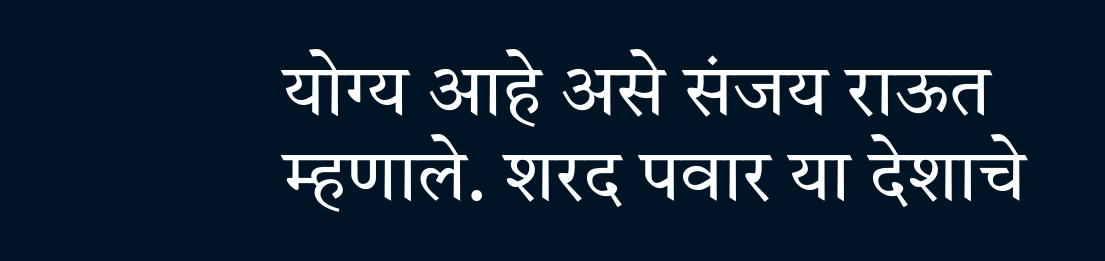योग्य आहे असे संजय राऊत म्हणाले. शरद पवार या देशाचे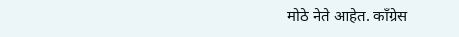मोठे नेते आहेत. काँग्रेस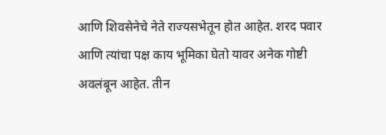आणि शिवसेनेचे नेते राज्यसभेतून होत आहेत. शरद पवार आणि त्यांचा पक्ष काय भूमिका घेतो यावर अनेक गोष्टी अवलंबून आहेत. तीन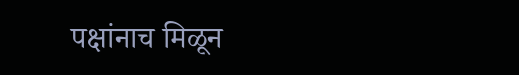पक्षांनाच मिळून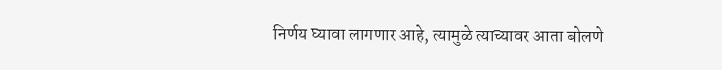निर्णय घ्यावा लागणार आहे, त्यामुळे त्याच्यावर आता बोलणे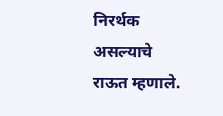निरर्थक असल्याचे राऊत म्हणाले.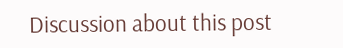Discussion about this post